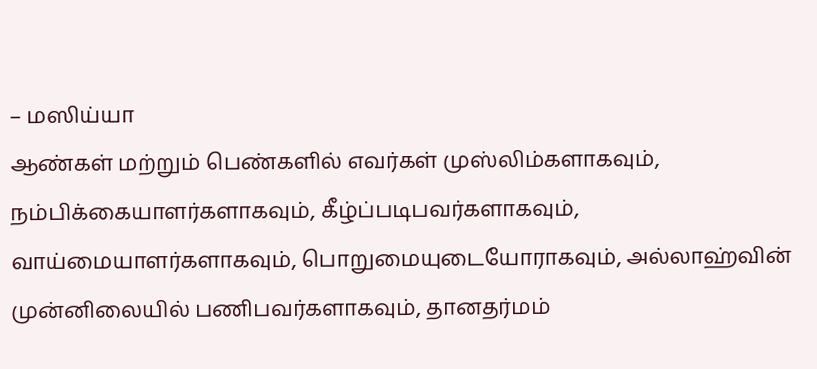– மஸிய்யா
ஆண்கள் மற்றும் பெண்களில் எவர்கள் முஸ்லிம்களாகவும், நம்பிக்கையாளர்களாகவும், கீழ்ப்படிபவர்களாகவும், வாய்மையாளர்களாகவும், பொறுமையுடையோராகவும், அல்லாஹ்வின் முன்னிலையில் பணிபவர்களாகவும், தானதர்மம்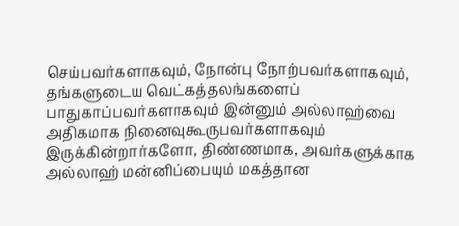செய்பவர்களாகவும், நோன்பு நோற்பவர்களாகவும், தங்களுடைய வெட்கத்தலங்களைப் பாதுகாப்பவர்களாகவும் இன்னும் அல்லாஹ்வை அதிகமாக நினைவுகூருபவர்களாகவும் இருக்கின்றார்களோ, திண்ணமாக, அவர்களுக்காக அல்லாஹ் மன்னிப்பையும் மகத்தான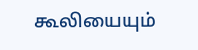கூலியையும்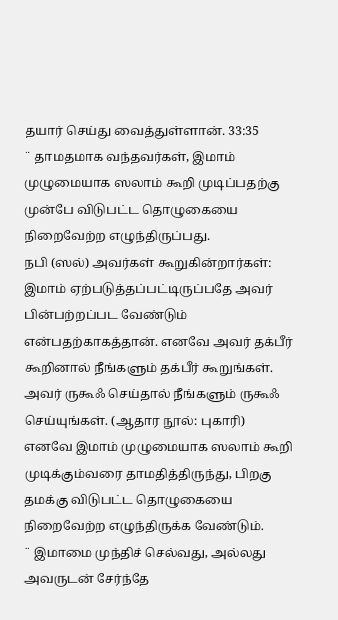தயார் செய்து வைத்துள்ளான். 33:35
¨ தாமதமாக வந்தவர்கள், இமாம் முழுமையாக ஸலாம் கூறி முடிப்பதற்கு முன்பே விடுபட்ட தொழுகையை நிறைவேற்ற எழுந்திருப்பது.
நபி (ஸல்) அவர்கள் கூறுகின்றார்கள்: இமாம் ஏற்படுத்தப்பட்டிருப்பதே அவர் பின்பற்றப்பட வேண்டும் என்பதற்காகத்தான். எனவே அவர் தக்பீர் கூறினால் நீங்களும் தக்பீர் கூறுங்கள். அவர் ருகூஃ செய்தால் நீங்களும் ருகூஃ செய்யுங்கள். (ஆதார நூல்: புகாரி)
எனவே இமாம் முழுமையாக ஸலாம் கூறி முடிக்கும்வரை தாமதித்திருந்து, பிறகு தமக்கு விடுபட்ட தொழுகையை நிறைவேற்ற எழுந்திருக்க வேண்டும்.
¨ இமாமை முந்திச் செல்வது, அல்லது அவருடன் சேர்ந்தே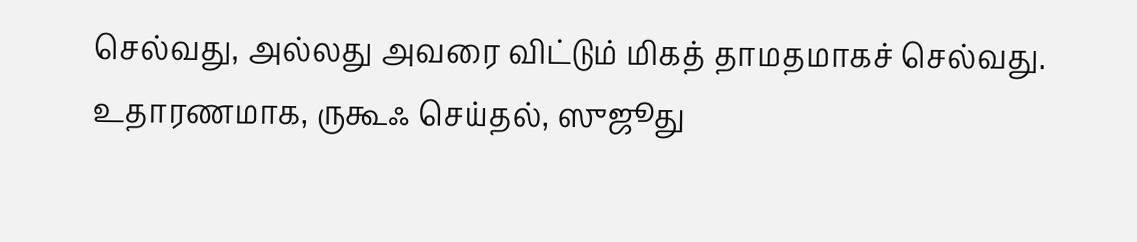செல்வது, அல்லது அவரை விட்டும் மிகத் தாமதமாகச் செல்வது.
உதாரணமாக, ருகூஃ செய்தல், ஸுஜூது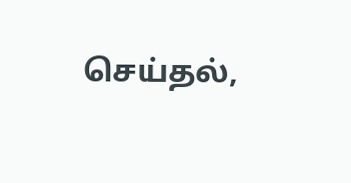செய்தல்,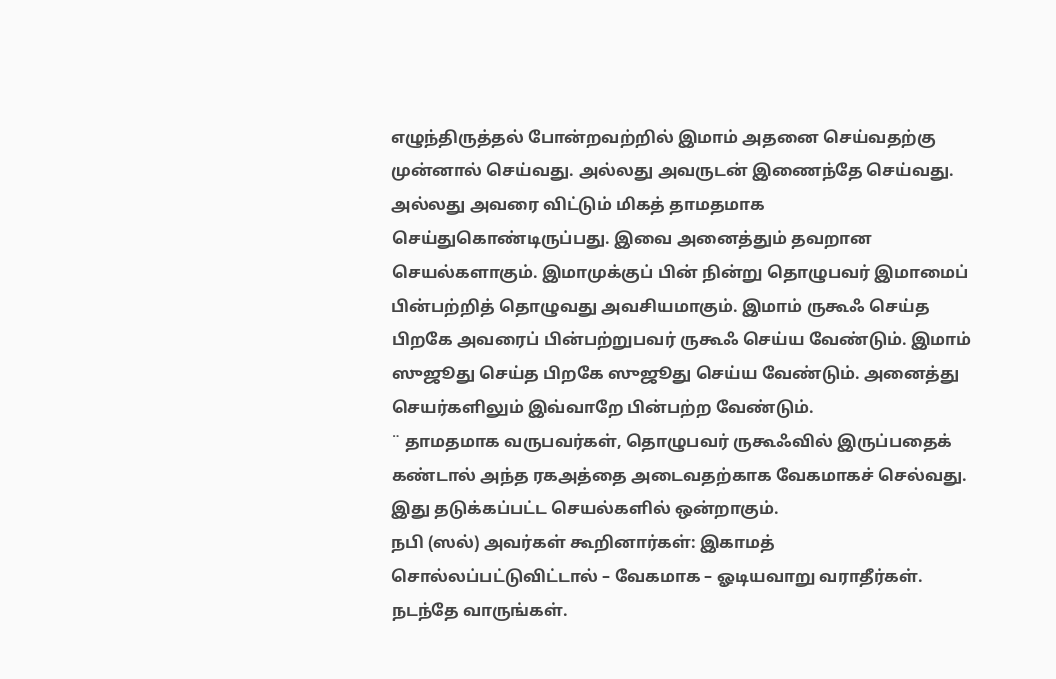எழுந்திருத்தல் போன்றவற்றில் இமாம் அதனை செய்வதற்கு முன்னால் செய்வது. அல்லது அவருடன் இணைந்தே செய்வது. அல்லது அவரை விட்டும் மிகத் தாமதமாக செய்துகொண்டிருப்பது. இவை அனைத்தும் தவறான செயல்களாகும். இமாமுக்குப் பின் நின்று தொழுபவர் இமாமைப் பின்பற்றித் தொழுவது அவசியமாகும். இமாம் ருகூஃ செய்த பிறகே அவரைப் பின்பற்றுபவர் ருகூஃ செய்ய வேண்டும். இமாம் ஸுஜூது செய்த பிறகே ஸுஜூது செய்ய வேண்டும். அனைத்து செயர்களிலும் இவ்வாறே பின்பற்ற வேண்டும்.
¨ தாமதமாக வருபவர்கள், தொழுபவர் ருகூஃவில் இருப்பதைக் கண்டால் அந்த ரகஅத்தை அடைவதற்காக வேகமாகச் செல்வது.
இது தடுக்கப்பட்ட செயல்களில் ஒன்றாகும்.
நபி (ஸல்) அவர்கள் கூறினார்கள்: இகாமத் சொல்லப்பட்டுவிட்டால் – வேகமாக – ஓடியவாறு வராதீர்கள். நடந்தே வாருங்கள்.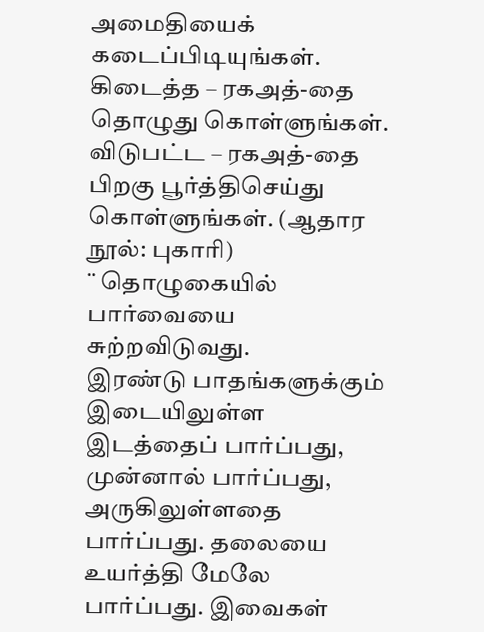அமைதியைக் கடைப்பிடியுங்கள். கிடைத்த – ரகஅத்-தை தொழுது கொள்ளுங்கள். விடுபட்ட – ரகஅத்-தை பிறகு பூர்த்திசெய்து கொள்ளுங்கள். (ஆதார நூல்: புகாரி)
¨ தொழுகையில் பார்வையை சுற்றவிடுவது.
இரண்டு பாதங்களுக்கும் இடையிலுள்ள இடத்தைப் பார்ப்பது, முன்னால் பார்ப்பது, அருகிலுள்ளதை பார்ப்பது. தலையை உயர்த்தி மேலே பார்ப்பது. இவைகள்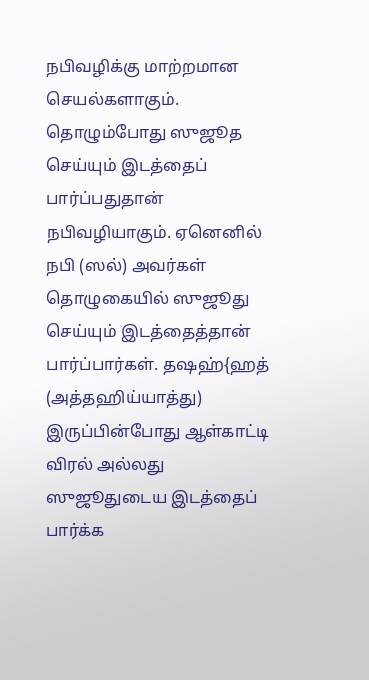நபிவழிக்கு மாற்றமான செயல்களாகும். தொழும்போது ஸுஜூத செய்யும் இடத்தைப் பார்ப்பதுதான் நபிவழியாகும். ஏனெனில் நபி (ஸல்) அவர்கள் தொழுகையில் ஸுஜூது செய்யும் இடத்தைத்தான் பார்ப்பார்கள். தஷஹ்{ஹத் (அத்தஹிய்யாத்து) இருப்பின்போது ஆள்காட்டி விரல் அல்லது ஸுஜூதுடைய இடத்தைப் பார்க்க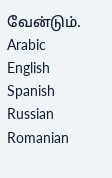வேன்டும்.
Arabic
English
Spanish
Russian
Romanian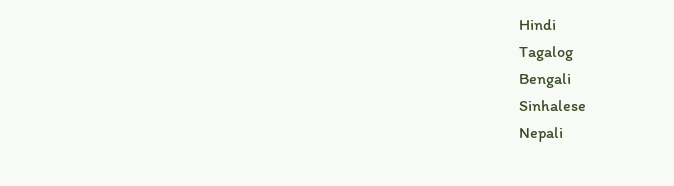Hindi
Tagalog
Bengali
Sinhalese
Nepali